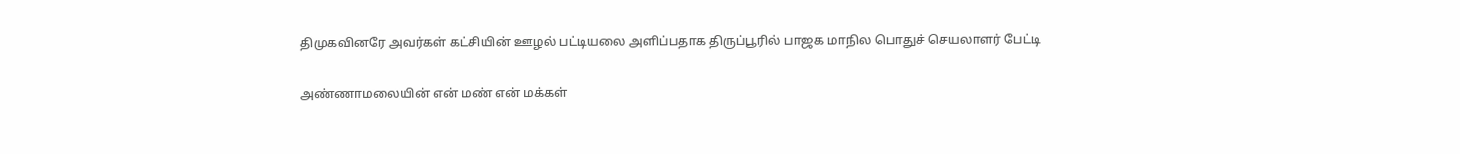திமுகவினரே அவர்கள் கட்சியின் ஊழல் பட்டியலை அளிப்பதாக திருப்பூரில் பாஜக மாநில பொதுச் செயலாளர் பேட்டி

அண்ணாமலையின் என் மண் என் மக்கள்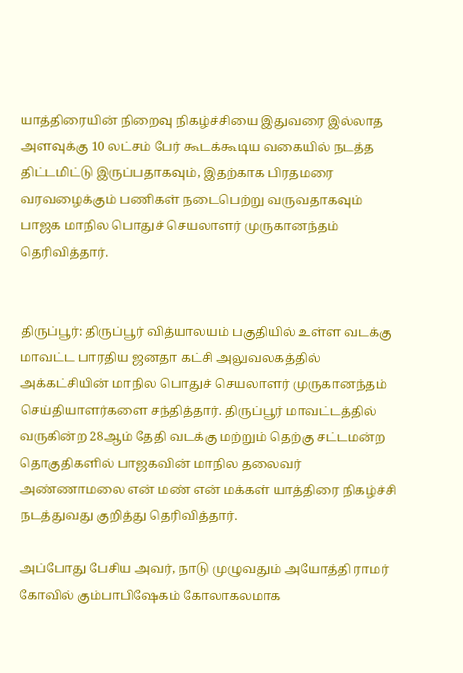யாத்திரையின் நிறைவு நிகழ்ச்சியை இதுவரை இல்லாத அளவுக்கு 10 லட்சம் பேர் கூடக்கூடிய வகையில் நடத்த திட்டமிட்டு இருப்பதாகவும், இதற்காக பிரதமரை வரவழைக்கும் பணிகள் நடைபெற்று வருவதாகவும் பாஜக மாநில பொதுச் செயலாளர் முருகானந்தம் தெரிவித்தார்.


திருப்பூர்: திருப்பூர் வித்யாலயம் பகுதியில் உள்ள வடக்கு மாவட்ட பாரதிய ஜனதா கட்சி அலுவலகத்தில் அக்கட்சியின் மாநில பொதுச் செயலாளர் முருகானந்தம் செய்தியாளர்களை சந்தித்தார். திருப்பூர் மாவட்டத்தில் வருகின்ற 28ஆம் தேதி வடக்கு மற்றும் தெற்கு சட்டமன்ற தொகுதிகளில் பாஜகவின் மாநில தலைவர் அண்ணாமலை என் மண் என் மக்கள் யாத்திரை நிகழ்ச்சி நடத்துவது குறித்து தெரிவித்தார்.

அப்போது பேசிய அவர், நாடு முழுவதும் அயோத்தி ராமர் கோவில் கும்பாபிஷேகம் கோலாகலமாக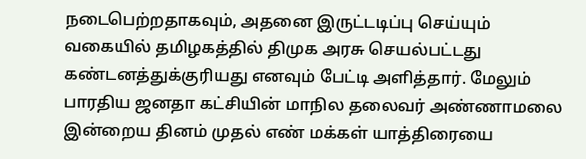நடைபெற்றதாகவும், அதனை இருட்டடிப்பு செய்யும் வகையில் தமிழகத்தில் திமுக அரசு செயல்பட்டது கண்டனத்துக்குரியது எனவும் பேட்டி அளித்தார். மேலும் பாரதிய ஜனதா கட்சியின் மாநில தலைவர் அண்ணாமலை இன்றைய தினம் முதல் எண் மக்கள் யாத்திரையை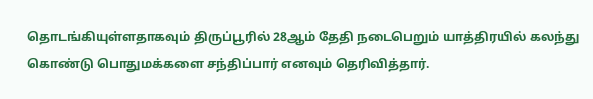தொடங்கியுள்ளதாகவும் திருப்பூரில் 28ஆம் தேதி நடைபெறும் யாத்திரயில் கலந்து கொண்டு பொதுமக்களை சந்திப்பார் எனவும் தெரிவித்தார்.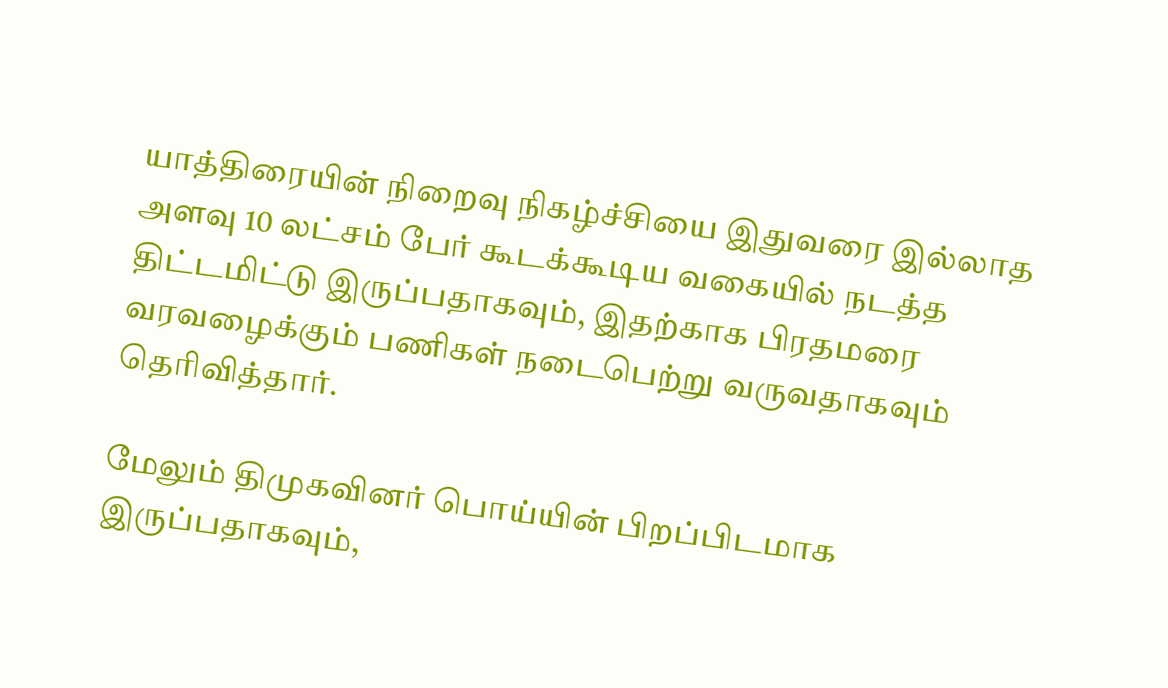யாத்திரையின் நிறைவு நிகழ்ச்சியை இதுவரை இல்லாத அளவு 10 லட்சம் பேர் கூடக்கூடிய வகையில் நடத்த திட்டமிட்டு இருப்பதாகவும், இதற்காக பிரதமரை வரவழைக்கும் பணிகள் நடைபெற்று வருவதாகவும் தெரிவித்தார்.

மேலும் திமுகவினர் பொய்யின் பிறப்பிடமாக இருப்பதாகவும்,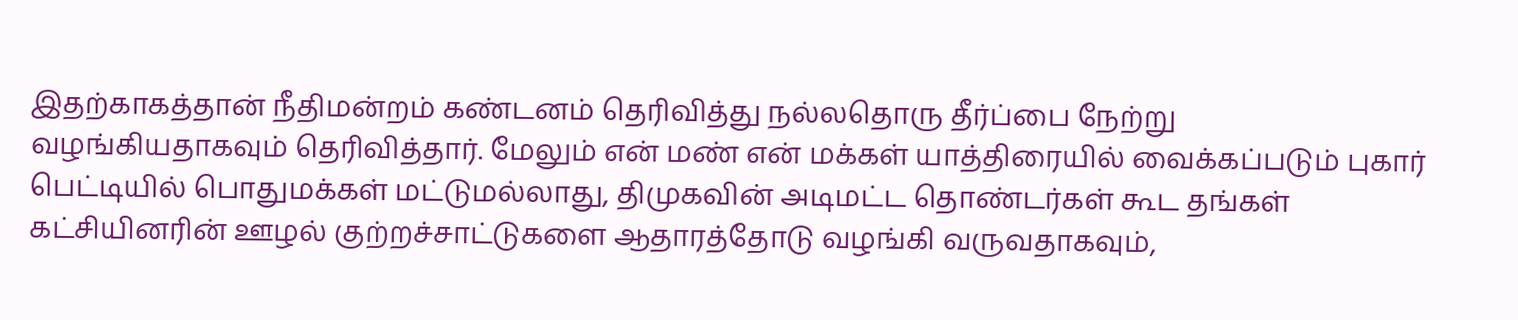இதற்காகத்தான் நீதிமன்றம் கண்டனம் தெரிவித்து நல்லதொரு தீர்ப்பை நேற்று வழங்கியதாகவும் தெரிவித்தார். மேலும் என் மண் என் மக்கள் யாத்திரையில் வைக்கப்படும் புகார் பெட்டியில் பொதுமக்கள் மட்டுமல்லாது, திமுகவின் அடிமட்ட தொண்டர்கள் கூட தங்கள் கட்சியினரின் ஊழல் குற்றச்சாட்டுகளை ஆதாரத்தோடு வழங்கி வருவதாகவும்,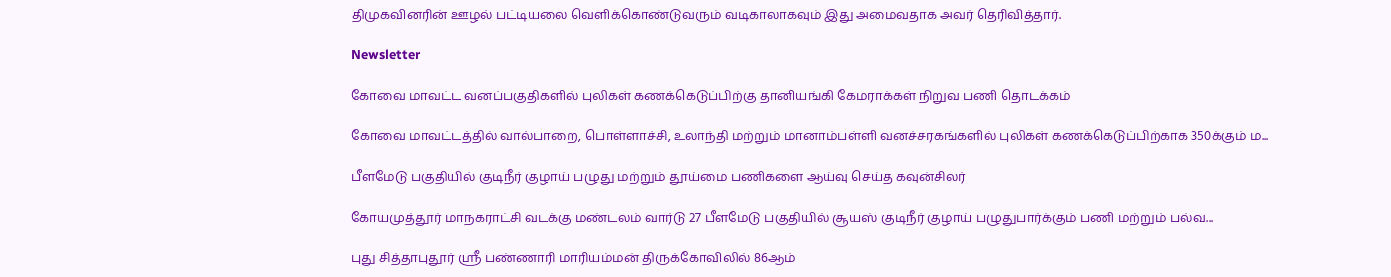திமுகவினரின் ஊழல் பட்டியலை வெளிக்கொண்டுவரும் வடிகாலாகவும் இது அமைவதாக அவர் தெரிவித்தார்.

Newsletter

கோவை மாவட்ட வனப்பகுதிகளில் புலிகள் கணக்கெடுப்பிற்கு தானியங்கி கேமராக்கள் நிறுவ பணி தொடக்கம்

கோவை மாவட்டத்தில் வால்பாறை, பொள்ளாச்சி, உலாந்தி மற்றும் மானாம்பள்ளி வனச்சரகங்களில் புலிகள் கணக்கெடுப்பிற்காக 350க்கும் ம...

பீளமேடு பகுதியில் குடிநீர் குழாய் பழுது மற்றும் தூய்மை பணிகளை ஆய்வு செய்த கவுன்சிலர்

கோயமுத்தூர் மாநகராட்சி வடக்கு மண்டலம் வார்டு 27 பீளமேடு பகுதியில் சூயஸ் குடிநீர் குழாய் பழுதுபார்க்கும் பணி மற்றும் பல்வ...

புது சித்தாபுதூர் ஸ்ரீ பண்ணாரி மாரியம்மன் திருக்கோவிலில் 86ஆம்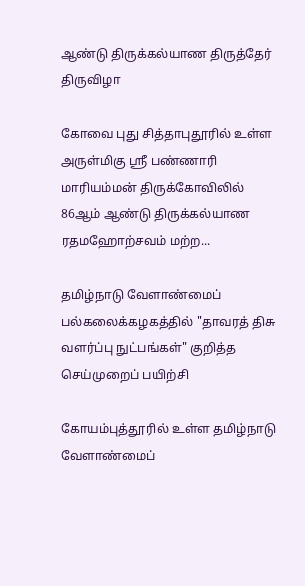ஆண்டு திருக்கல்யாண திருத்தேர் திருவிழா

கோவை புது சித்தாபுதூரில் உள்ள அருள்மிகு ஸ்ரீ பண்ணாரி மாரியம்மன் திருக்கோவிலில் 86ஆம் ஆண்டு திருக்கல்யாண ரதமஹோற்சவம் மற்ற...

தமிழ்நாடு வேளாண்மைப் பல்கலைக்கழகத்தில் "தாவரத் திசு வளர்ப்பு நுட்பங்கள்" குறித்த செய்முறைப் பயிற்சி

கோயம்புத்தூரில் உள்ள தமிழ்நாடு வேளாண்மைப்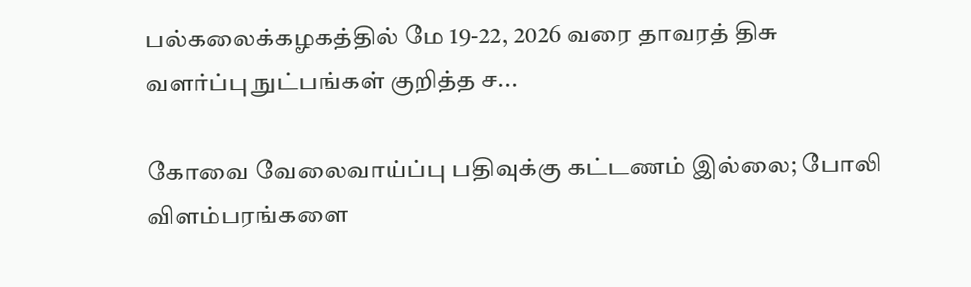பல்கலைக்கழகத்தில் மே 19-22, 2026 வரை தாவரத் திசு வளர்ப்பு நுட்பங்கள் குறித்த ச...

கோவை வேலைவாய்ப்பு பதிவுக்கு கட்டணம் இல்லை; போலி விளம்பரங்களை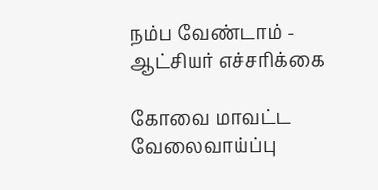நம்ப வேண்டாம் - ஆட்சியர் எச்சரிக்கை

கோவை மாவட்ட வேலைவாய்ப்பு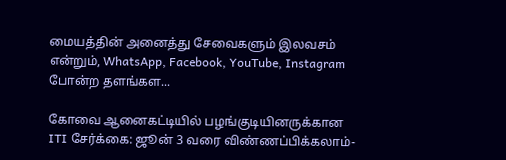மையத்தின் அனைத்து சேவைகளும் இலவசம் என்றும், WhatsApp, Facebook, YouTube, Instagram போன்ற தளங்கள...

கோவை ஆனைகட்டியில் பழங்குடியினருக்கான ITI சேர்க்கை: ஜூன் 3 வரை விண்ணப்பிக்கலாம்-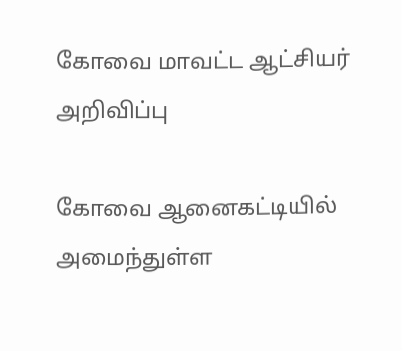கோவை மாவட்ட ஆட்சியர் அறிவிப்பு

கோவை ஆனைகட்டியில் அமைந்துள்ள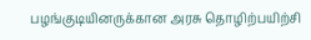பழங்குடியினருக்கான அரசு தொழிற்பயிற்சி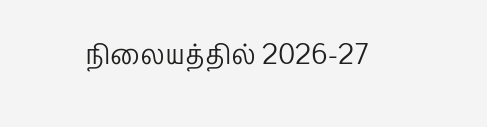நிலையத்தில் 2026-27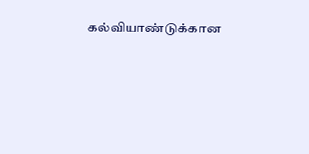கல்வியாண்டுக்கான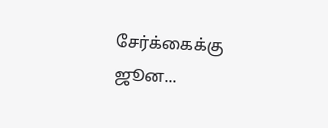சேர்க்கைக்கு ஜூன...